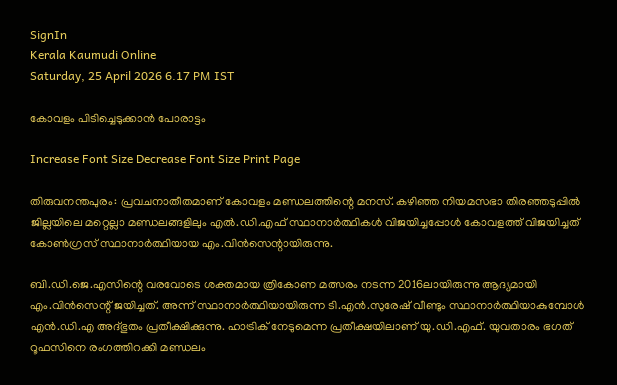SignIn
Kerala Kaumudi Online
Saturday, 25 April 2026 6.17 PM IST

കോവളം പിടിച്ചെടുക്കാൻ പോരാട്ടം

Increase Font Size Decrease Font Size Print Page

തിരുവനന്തപുരം: പ്രവചനാതീതമാണ് കോവളം മണ്ഡലത്തിന്റെ മനസ്. കഴിഞ്ഞ നിയമസഭാ തിരഞ്ഞടുപ്പിൽ ജില്ലയിലെ മറ്റെല്ലാ മണ്ഡലങ്ങളിലും എൽ.ഡി.എഫ് സ്ഥാനാർത്ഥികൾ വിജയിച്ചപ്പോൾ കോവളത്ത് വിജയിച്ചത് കോൺഗ്രസ് സ്ഥാനാർത്ഥിയായ എം.വിൻസെന്റായിരുന്നു.

ബി.ഡി.ജെ.എസിന്റെ വരവോടെ ശക്തമായ ത്രികോണ മത്സരം നടന്ന 2016ലായിരുന്നു ആദ്യമായി എം.വിൻസെന്റ് ജയിച്ചത്. അന്ന് സ്ഥാനാർത്ഥിയായിരുന്ന ടി.എൻ.സുരേഷ് വീണ്ടും സ്ഥാനാർത്ഥിയാകുമ്പോൾ എൻ.ഡി.എ അദ്ഭുതം പ്രതീക്ഷിക്കുന്നു. ഹാട്രിക് നേടുമെന്ന പ്രതീക്ഷയിലാണ് യു.ഡി.എഫ്. യുവതാരം ഭഗത് റൂഫസിനെ രംഗത്തിറക്കി മണ്ഡലം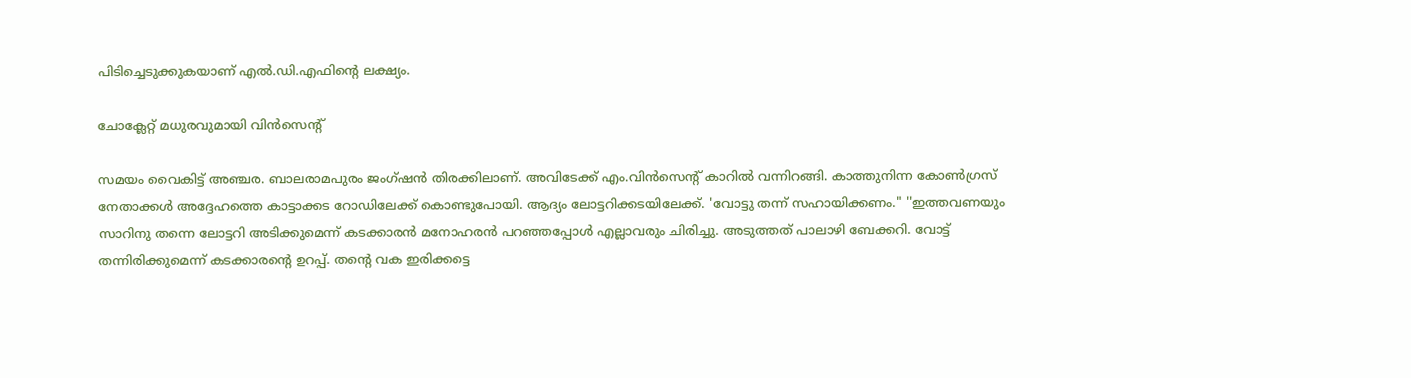പിടിച്ചെടുക്കുകയാണ് എൽ.ഡി.എഫിന്റെ ലക്ഷ്യം.

ചോക്ലേറ്റ് മധുരവുമായി വിൻസെന്റ്

സമയം വൈകിട്ട് അഞ്ചര. ബാലരാമപുരം ജംഗ്ഷൻ തിരക്കിലാണ്. അവിടേക്ക് എം.വിൻസെന്റ് കാറിൽ വന്നിറങ്ങി. കാത്തുനിന്ന കോൺഗ്രസ് നേതാക്കൾ അദ്ദേഹത്തെ കാട്ടാക്കട റോഡിലേക്ക് കൊണ്ടുപോയി. ആദ്യം ലോട്ടറിക്കടയിലേക്ക്. 'വോട്ടു തന്ന് സഹായിക്കണം." ''ഇത്തവണയും സാറിനു തന്നെ ലോട്ടറി അടിക്കുമെന്ന് കടക്കാരൻ മനോഹരൻ പറഞ്ഞപ്പോൾ എല്ലാവരും ചിരിച്ചു. അടുത്തത് പാലാഴി ബേക്കറി. വോട്ട് തന്നിരിക്കുമെന്ന് കടക്കാരന്റെ ഉറപ്പ്. തന്റെ വക ഇരിക്കട്ടെ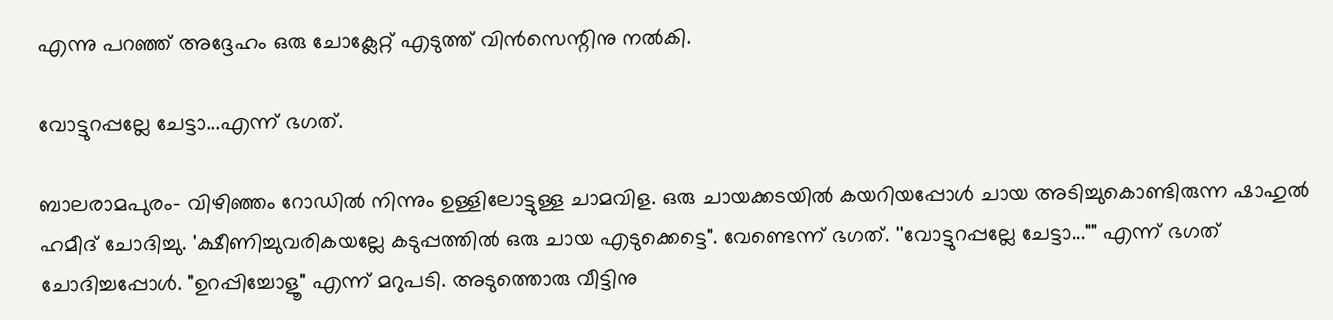എന്നു പറഞ്ഞ് അദ്ദേഹം ഒരു ചോക്ലേറ്റ് എടുത്ത് വിൻസെന്റിനു നൽകി.

വോട്ടുറപ്പല്ലേ ചേട്ടാ...എന്ന് ഭഗത്.

ബാലരാമപുരം- വിഴിഞ്ഞം റോഡിൽ നിന്നും ഉള്ളിലോട്ടുള്ള ചാമവിള. ഒരു ചായക്കടയിൽ കയറിയപ്പോൾ ചായ അടിച്ചുകൊണ്ടിരുന്ന ഷാഹുൽ ഹമീദ് ചോദിച്ചു. 'ക്ഷീണിച്ചുവരികയല്ലേ കടുപ്പത്തിൽ ഒരു ചായ എടുക്കെട്ടെ". വേണ്ടെന്ന് ഭഗത്. ''വോട്ടുറപ്പല്ലേ ചേട്ടാ..."" എന്ന് ഭഗത് ചോദിച്ചപ്പോൾ. "ഉറപ്പിച്ചോളൂ" എന്ന് മറുപടി. അടുത്തൊരു വീട്ടിനു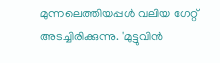മുന്നലെത്തിയപ്പൾ വലിയ ഗേറ്റ് അടച്ചിരിക്കുന്നു. 'മുട്ടുവിൻ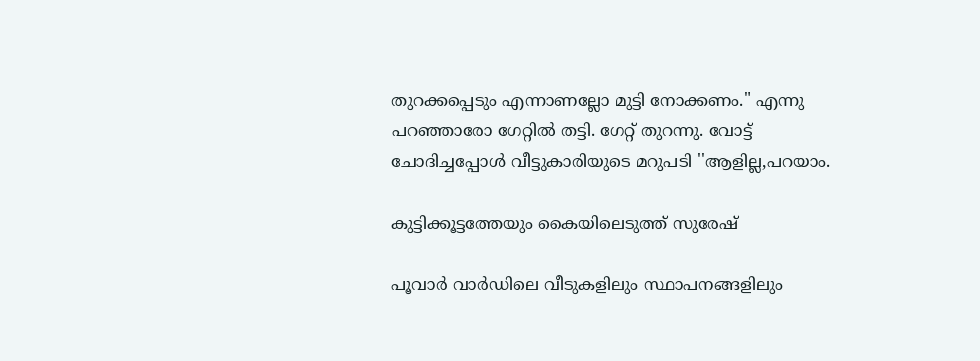തുറക്കപ്പെടും എന്നാണല്ലോ മുട്ടി നോക്കണം." എന്നു പറഞ്ഞാരോ ഗേറ്റിൽ തട്ടി. ഗേറ്റ് തുറന്നു. വോട്ട് ചോദിച്ചപ്പോൾ വീട്ടുകാരിയുടെ മറുപടി ''ആളില്ല,പറയാം.

കുട്ടിക്കൂട്ടത്തേയും കൈയിലെടുത്ത് സുരേഷ്

പൂവാർ വാർഡിലെ വീടുകളിലും സ്ഥാപനങ്ങളിലും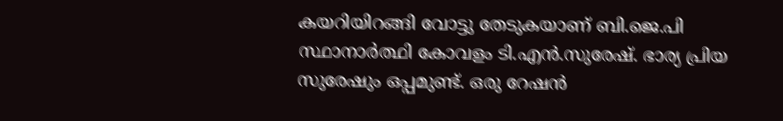കയറിയിറങ്ങി വോട്ടു തേടുകയാണ് ബി.ജെ.പി സ്ഥാനാർത്ഥി കോവളം ടി.എൻ.സുരേഷ്. ഭാര്യ പ്രിയ സുരേഷും ഒപ്പമുണ്ട്. ഒരു റേഷൻ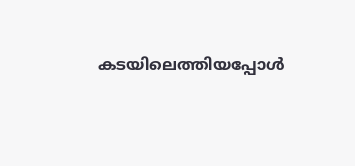കടയിലെത്തിയപ്പോൾ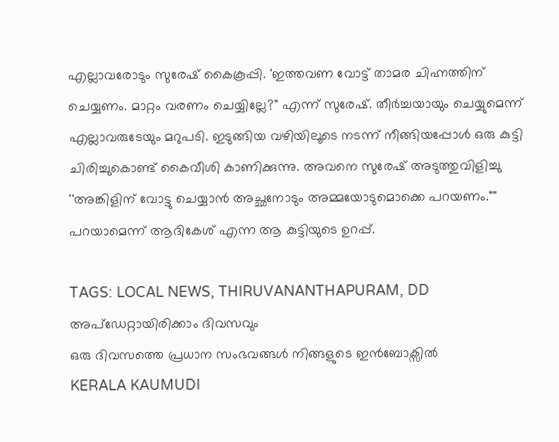എല്ലാവരോടും സുരേഷ് കൈകൂപ്പി. 'ഇത്തവണ വോട്ട് താമര ചിഹ്നത്തിന് ചെയ്യണം. മാറ്റം വരണം ചെയ്യില്ലേ?" എന്ന് സുരേഷ്. തീർച്ചയായും ചെയ്യുമെന്ന് എല്ലാവരുടേയും മറുപടി. ഇടുങ്ങിയ വഴിയിലൂടെ നടന്ന് നീങ്ങിയപ്പോൾ ഒരു കുട്ടി ചിരിച്ചുകൊണ്ട് കൈവീശി കാണിക്കുന്നു. അവനെ സുരേഷ് അടുത്തുവിളിച്ചു ''അങ്കിളിന് വോട്ടു ചെയ്യാൻ അച്ഛനോടും അമ്മയോടുമൊക്കെ പറയണം."" പറയാമെന്ന് ആദികേശ് എന്ന ആ കുട്ടിയുടെ ഉറപ്പ്.

TAGS: LOCAL NEWS, THIRUVANANTHAPURAM, DD
അപ്ഡേറ്റായിരിക്കാം ദിവസവും
ഒരു ദിവസത്തെ പ്രധാന സംഭവങ്ങൾ നിങ്ങളുടെ ഇൻബോക്സിൽ
KERALA KAUMUDI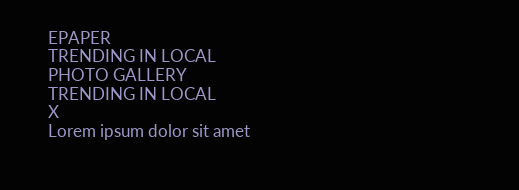EPAPER
TRENDING IN LOCAL
PHOTO GALLERY
TRENDING IN LOCAL
X
Lorem ipsum dolor sit amet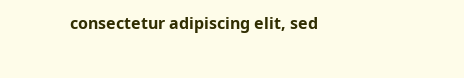consectetur adipiscing elit, sed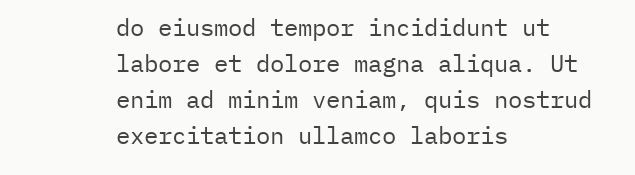do eiusmod tempor incididunt ut labore et dolore magna aliqua. Ut enim ad minim veniam, quis nostrud exercitation ullamco laboris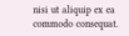nisi ut aliquip ex ea commodo consequat.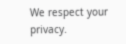We respect your privacy.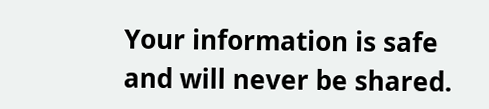Your information is safe and will never be shared.